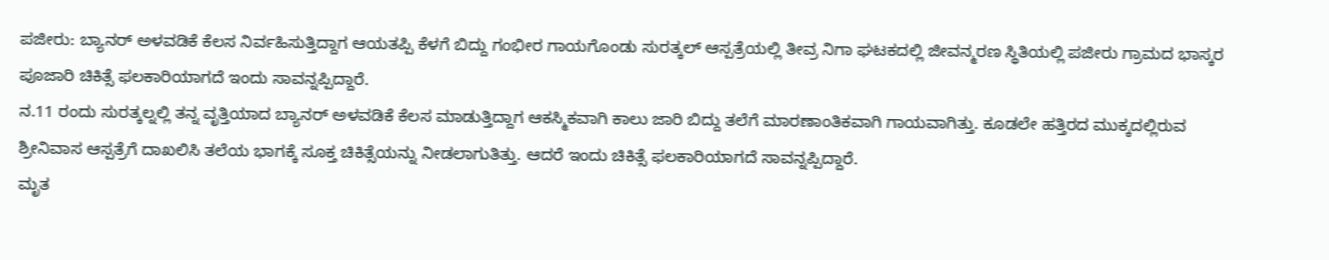ಪಜೀರು: ಬ್ಯಾನರ್ ಅಳವಡಿಕೆ ಕೆಲಸ ನಿರ್ವಹಿಸುತ್ತಿದ್ದಾಗ ಆಯತಪ್ಪಿ ಕೆಳಗೆ ಬಿದ್ದು ಗಂಭೀರ ಗಾಯಗೊಂಡು ಸುರತ್ಕಲ್ ಆಸ್ಪತ್ರೆಯಲ್ಲಿ ತೀವ್ರ ನಿಗಾ ಘಟಕದಲ್ಲಿ ಜೀವನ್ಮರಣ ಸ್ಥಿತಿಯಲ್ಲಿ ಪಜೀರು ಗ್ರಾಮದ ಭಾಸ್ಕರ ಪೂಜಾರಿ ಚಿಕಿತ್ಸೆ ಫಲಕಾರಿಯಾಗದೆ ಇಂದು ಸಾವನ್ನಪ್ಪಿದ್ದಾರೆ.
ನ.11 ರಂದು ಸುರತ್ಕಲ್ನಲ್ಲಿ ತನ್ನ ವೃತ್ತಿಯಾದ ಬ್ಯಾನರ್ ಅಳವಡಿಕೆ ಕೆಲಸ ಮಾಡುತ್ತಿದ್ದಾಗ ಆಕಸ್ಮಿಕವಾಗಿ ಕಾಲು ಜಾರಿ ಬಿದ್ದು ತಲೆಗೆ ಮಾರಣಾಂತಿಕವಾಗಿ ಗಾಯವಾಗಿತ್ತು. ಕೂಡಲೇ ಹತ್ತಿರದ ಮುಕ್ಕದಲ್ಲಿರುವ ಶ್ರೀನಿವಾಸ ಆಸ್ಪತ್ರೆಗೆ ದಾಖಲಿಸಿ ತಲೆಯ ಭಾಗಕ್ಕೆ ಸೂಕ್ತ ಚಿಕಿತ್ಸೆಯನ್ನು ನೀಡಲಾಗುತಿತ್ತು. ಆದರೆ ಇಂದು ಚಿಕಿತ್ಸೆ ಫಲಕಾರಿಯಾಗದೆ ಸಾವನ್ನಪ್ಪಿದ್ದಾರೆ.
ಮೃತ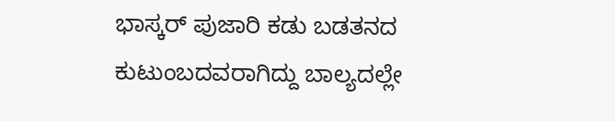ಭಾಸ್ಕರ್ ಪುಜಾರಿ ಕಡು ಬಡತನದ ಕುಟುಂಬದವರಾಗಿದ್ದು ಬಾಲ್ಯದಲ್ಲೇ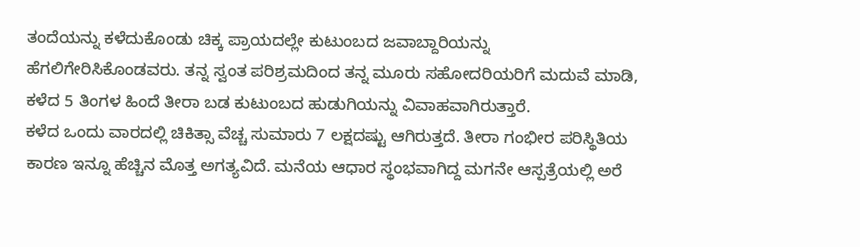ತಂದೆಯನ್ನು ಕಳೆದುಕೊಂಡು ಚಿಕ್ಕ ಪ್ರಾಯದಲ್ಲೇ ಕುಟುಂಬದ ಜವಾಬ್ದಾರಿಯನ್ನು ಹೆಗಲಿಗೇರಿಸಿಕೊಂಡವರು. ತನ್ನ ಸ್ವಂತ ಪರಿಶ್ರಮದಿಂದ ತನ್ನ ಮೂರು ಸಹೋದರಿಯರಿಗೆ ಮದುವೆ ಮಾಡಿ, ಕಳೆದ 5 ತಿಂಗಳ ಹಿಂದೆ ತೀರಾ ಬಡ ಕುಟುಂಬದ ಹುಡುಗಿಯನ್ನು ವಿವಾಹವಾಗಿರುತ್ತಾರೆ.
ಕಳೆದ ಒಂದು ವಾರದಲ್ಲಿ ಚಿಕಿತ್ಸಾ ವೆಚ್ಚ ಸುಮಾರು 7 ಲಕ್ಷದಷ್ಟು ಆಗಿರುತ್ತದೆ. ತೀರಾ ಗಂಭೀರ ಪರಿಸ್ಥಿತಿಯ ಕಾರಣ ಇನ್ನೂ ಹೆಚ್ಚಿನ ಮೊತ್ತ ಅಗತ್ಯವಿದೆ. ಮನೆಯ ಆಧಾರ ಸ್ಥಂಭವಾಗಿದ್ದ ಮಗನೇ ಆಸ್ಪತ್ರೆಯಲ್ಲಿ ಅರೆ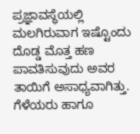ಪ್ರಜ್ಞಾವಸ್ಥೆಯಲ್ಲಿ ಮಲಗಿರುವಾಗ ಇಷ್ಟೊಂದು ದೊಡ್ಡ ಮೊತ್ತ ಹಣ ಪಾವತಿಸುವುದು ಅವರ ತಾಯಿಗೆ ಅಸಾಧ್ಯವಾಗಿತ್ತು. ಗೆಳೆಯರು ಹಾಗೂ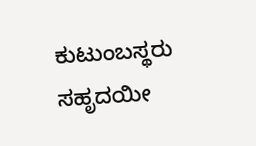ಕುಟುಂಬಸ್ಥರು ಸಹೃದಯೀ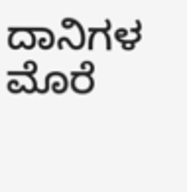ದಾನಿಗಳ ಮೊರೆ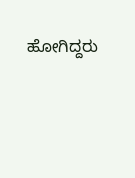ಹೋಗಿದ್ದರು